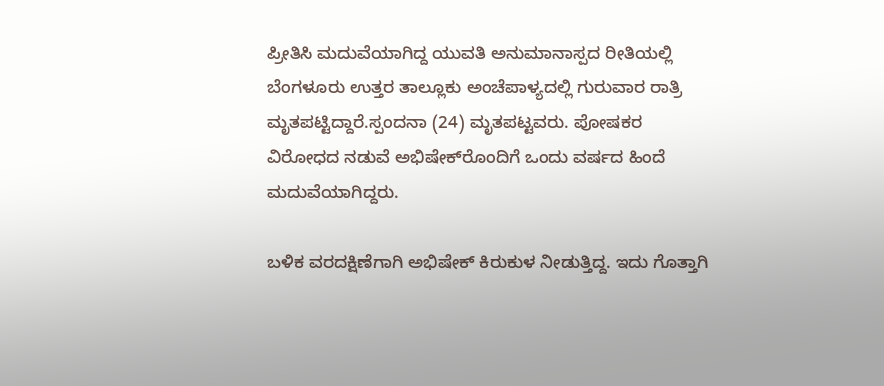ಪ್ರೀತಿಸಿ ಮದುವೆಯಾಗಿದ್ದ ಯುವತಿ ಅನುಮಾನಾಸ್ಪದ ರೀತಿಯಲ್ಲಿ ಬೆಂಗಳೂರು ಉತ್ತರ ತಾಲ್ಲೂಕು ಅಂಚೆಪಾಳ್ಯದಲ್ಲಿ ಗುರುವಾರ ರಾತ್ರಿ ಮೃತಪಟ್ಟಿದ್ದಾರೆ.ಸ್ಪಂದನಾ (24) ಮೃತಪಟ್ಟವರು. ಪೋಷಕರ ವಿರೋಧದ ನಡುವೆ ಅಭಿಷೇಕ್‌ರೊಂದಿಗೆ ಒಂದು ವರ್ಷದ ಹಿಂದೆ ಮದುವೆಯಾಗಿದ್ದರು.

ಬಳಿಕ ವರದಕ್ಷಿಣೆಗಾಗಿ ಅಭಿಷೇಕ್‌ ಕಿರುಕುಳ ನೀಡುತ್ತಿದ್ದ. ಇದು ಗೊತ್ತಾಗಿ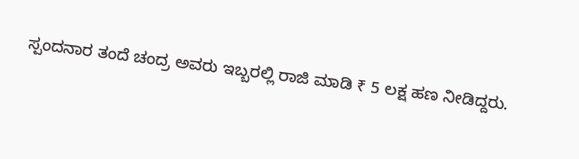ಸ್ಪಂದನಾರ ತಂದೆ ಚಂದ್ರ ಅವರು ಇಬ್ಬರಲ್ಲಿ ರಾಜಿ ಮಾಡಿ ₹ 5 ಲಕ್ಷ ಹಣ ನೀಡಿದ್ದರು.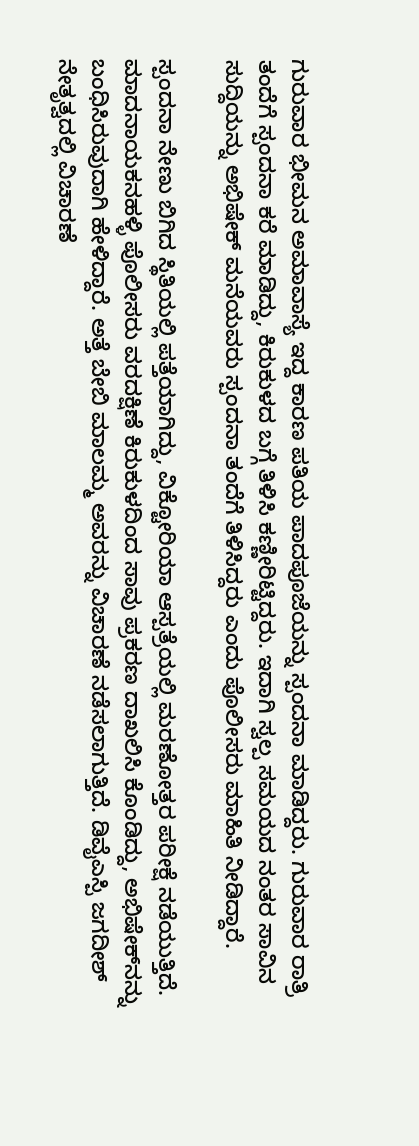ಗುರುವಾರ ಭೀಮನ ಅಮಾವಾಸ್ಯೆ ಇದ್ದ ಕಾರಣ ಪತಿಯ ಪಾದಪೂಜೆಯನ್ನು ಸ್ಪಂದನಾ ಮಾಡಿದ್ದರು. ಗುರುವಾರ ರಾತ್ರಿ ತಂದೆಗೆ ಸ್ಪಂದನಾ ಕರೆ ಮಾಡಿದ್ದು, ಕಿರುಕುಳದ ಬಗ್ಗೆ ತಿಳಿಸಿ ಕಣ್ಣೀರಿಟ್ಟಿದ್ದರು. ಇದಾಗಿ ಸ್ವಲ್ಪ ಸಮಯದ ನಂತರ ಸಾವಿನ ಸುದ್ದಿಯನ್ನು ಅಭಿಷೇಕ್‌ ಮನೆಯವರು ಸ್ಪಂದನಾ ತಂದೆಗೆ ತಿಳಿಸಿದ್ದರು ಎಂದು ಪೊಲೀಸರು ಮಾಹಿತಿ ನೀಡಿದ್ದಾರೆ.

ಸ್ಪಂದನಾ ನೇಣು ಬಿಗಿದ ಸ್ಥಿತಿಯಲ್ಲಿ ಪತ್ತೆಯಾಗಿದ್ದು, ವಿಕ್ಟೋರಿಯಾ ಆಸ್ಪತ್ರೆಯಲ್ಲಿ ಮರಣೋತ್ತರ ಪರೀಕ್ಷೆ ನಡೆಯುತ್ತಿದೆ. ಮಾದನಾಯಕನಹಳ್ಳಿ ಪೊಲೀಸರು ವರದಕ್ಷಿಣೆ ಕಿರುಕುಳದಿಂದ ಸಾವು ಪ್ರಕರಣ ದಾಖಲಿಸಿ ಕೊಂಡಿದ್ದು, ಅಭಿಷೇಕ್‌ನನ್ನು ಬಂಧಿಸಿರುವುದಾಗಿ ಹೇಳಿದ್ದಾರೆ. ಅತ್ತೆ ಬೇಬಿ ಮಾಲಮ್ಮ ಅವರನ್ನು ವಿಚಾರಣೆ ನಡೆಸಲಾಗುತ್ತಿದೆ. ಡಿವೈಎಸ್ಪಿ ಜಗದೀಶ್‌ ನೇತೃತ್ವದಲ್ಲಿ ವಿಚಾರಣೆ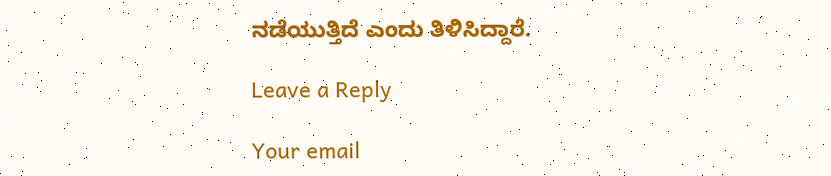ನಡೆಯುತ್ತಿದೆ ಎಂದು ತಿಳಿಸಿದ್ದಾರೆ.

Leave a Reply

Your email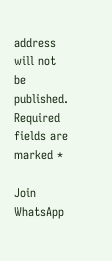address will not be published. Required fields are marked *

Join WhatsApp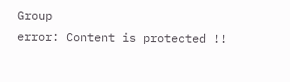Group
error: Content is protected !!